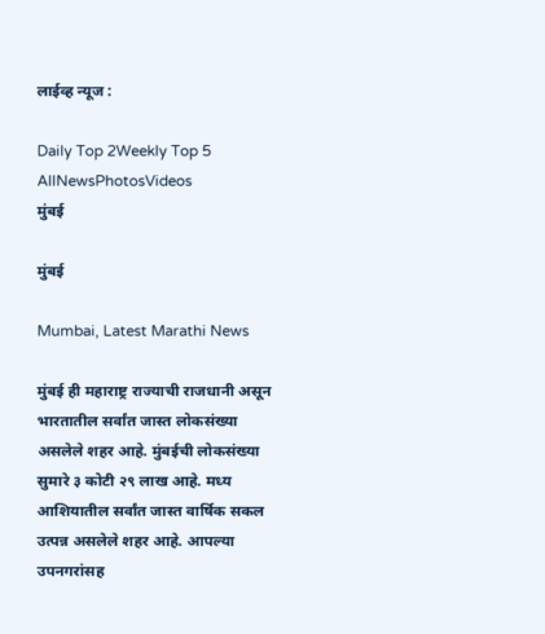लाईव्ह न्यूज :

Daily Top 2Weekly Top 5
AllNewsPhotosVideos
मुंबई

मुंबई

Mumbai, Latest Marathi News

मुंबई ही महाराष्ट्र राज्याची राजधानी असून भारतातील सर्वांत जास्त लोकसंख्या असलेले शहर आहे. मुंबईची लोकसंख्या सुमारे ३ कोटी २९ लाख आहे. मध्य आशियातील सर्वांत जास्त वार्षिक सकल उत्पन्न असलेले शहर आहे. आपल्या उपनगरांसह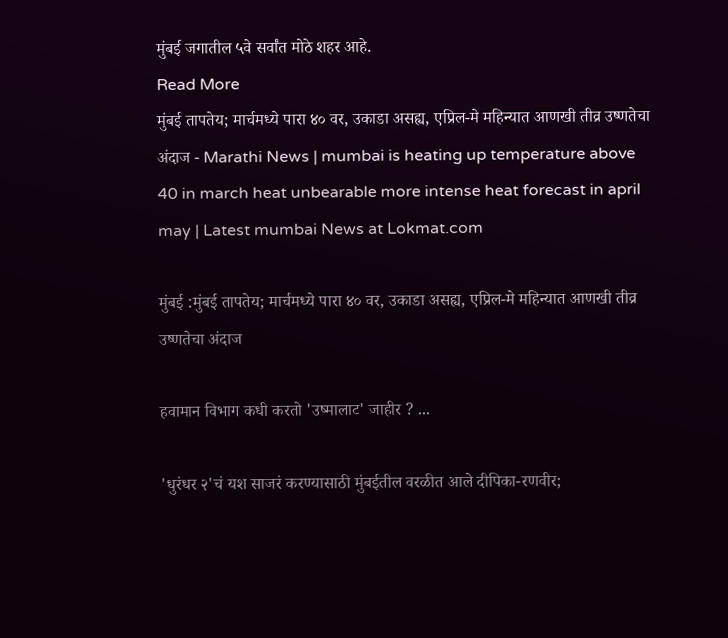मुंबई जगातील ५वे सर्वांत मोठे शहर आहे.
Read More
मुंबई तापतेय; मार्चमध्ये पारा ४० वर, उकाडा असह्य, एप्रिल-मे महिन्यात आणखी तीव्र उष्णतेचा अंदाज - Marathi News | mumbai is heating up temperature above 40 in march heat unbearable more intense heat forecast in april may | Latest mumbai News at Lokmat.com

मुंबई :मुंबई तापतेय; मार्चमध्ये पारा ४० वर, उकाडा असह्य, एप्रिल-मे महिन्यात आणखी तीव्र उष्णतेचा अंदाज

हवामान विभाग कधी करतो 'उष्मालाट' जाहीर ? ...

'धुरंधर २'चं यश साजरं करण्यासाठी मुंबईतील वरळीत आले दीपिका-रणवीर;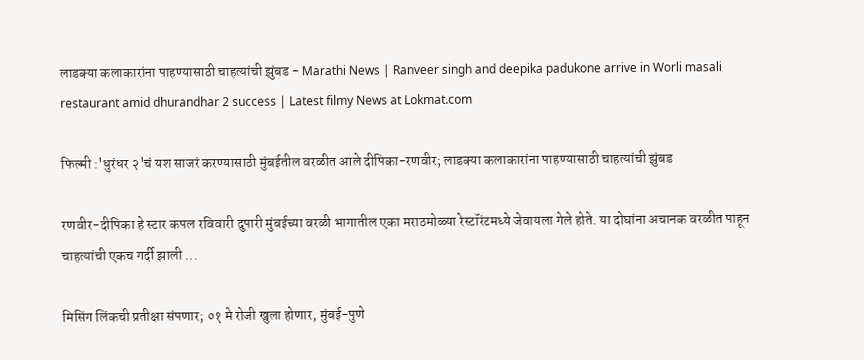लाडक्या कलाकारांना पाहण्यासाठी चाहत्यांची झुंबड - Marathi News | Ranveer singh and deepika padukone arrive in Worli masali restaurant amid dhurandhar 2 success | Latest filmy News at Lokmat.com

फिल्मी :'धुरंधर २'चं यश साजरं करण्यासाठी मुंबईतील वरळीत आले दीपिका-रणवीर; लाडक्या कलाकारांना पाहण्यासाठी चाहत्यांची झुंबड

रणवीर-दीपिका हे स्टार कपल रविवारी दुपारी मुंबईच्या वरळी भागातील एका मराठमोळ्या रेस्टॉरंटमध्ये जेवायला गेले होते. या दोघांना अचानक वरळीत पाहून चाहत्यांची एकच गर्दी झाली ...

मिसिंग लिंकची प्रतीक्षा संपणार; ०१ मे रोजी खुला होणार, मुंबई-पुणे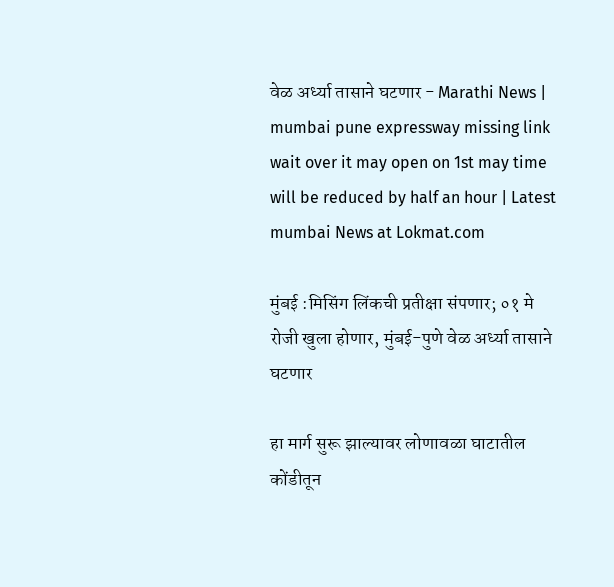वेळ अर्ध्या तासाने घटणार - Marathi News | mumbai pune expressway missing link wait over it may open on 1st may time will be reduced by half an hour | Latest mumbai News at Lokmat.com

मुंबई :मिसिंग लिंकची प्रतीक्षा संपणार; ०१ मे रोजी खुला होणार, मुंबई-पुणे वेळ अर्ध्या तासाने घटणार

हा मार्ग सुरू झाल्यावर लोणावळा घाटातील कोंडीतून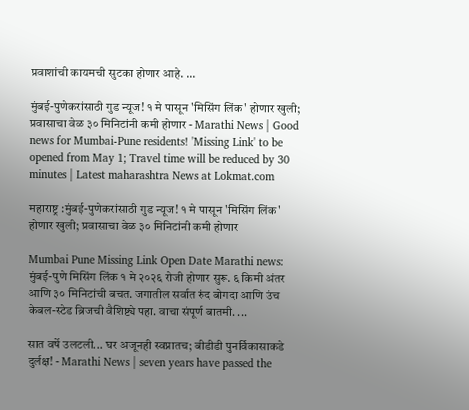प्रवाशांची कायमची सुटका होणार आहे. ...

मुंबई-पुणेकरांसाठी गुड न्यूज! १ मे पासून 'मिसिंग लिंक' होणार खुली; प्रवासाचा वेळ ३० मिनिटांनी कमी होणार - Marathi News | Good news for Mumbai-Pune residents! 'Missing Link' to be opened from May 1; Travel time will be reduced by 30 minutes | Latest maharashtra News at Lokmat.com

महाराष्ट्र :मुंबई-पुणेकरांसाठी गुड न्यूज! १ मे पासून 'मिसिंग लिंक' होणार खुली; प्रवासाचा वेळ ३० मिनिटांनी कमी होणार

Mumbai Pune Missing Link Open Date Marathi news: मुंबई-पुणे मिसिंग लिंक १ मे २०२६ रोजी होणार सुरू. ६ किमी अंतर आणि ३० मिनिटांची बचत. जगातील सर्वात रुंद बोगदा आणि उंच केबल-स्टेड ब्रिजची वैशिष्ट्ये पहा. वाचा संपूर्ण बातमी. ...

सात वर्षे उलटली... घर अजूनही स्वप्नातच; बीडीडी पुनर्विकासाकडे दुर्लक्ष! - Marathi News | seven years have passed the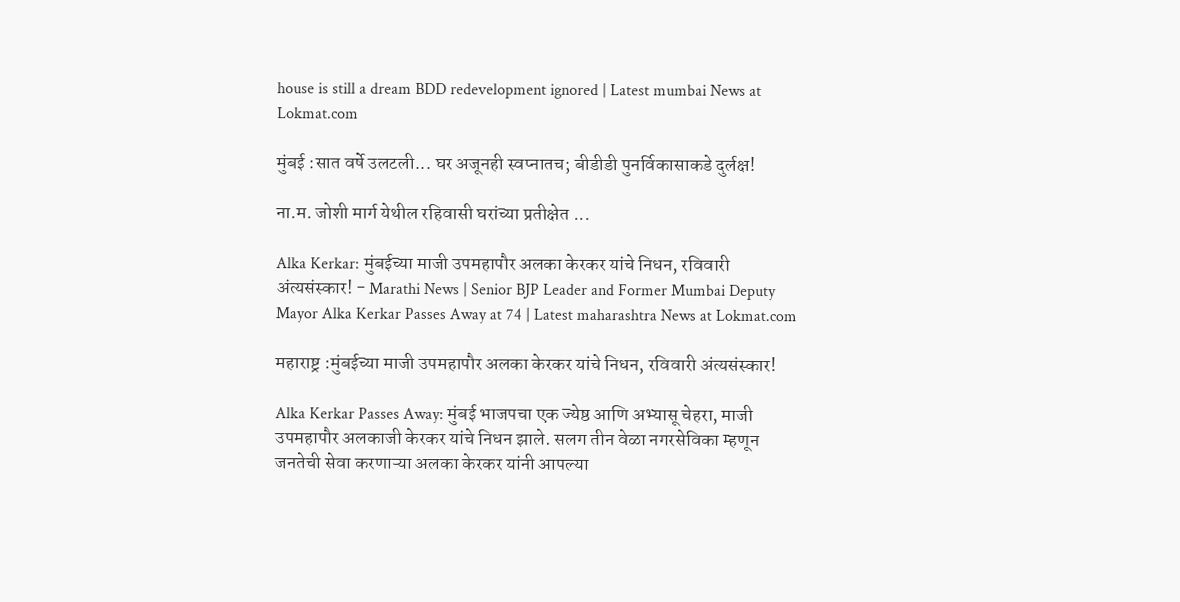house is still a dream BDD redevelopment ignored | Latest mumbai News at Lokmat.com

मुंबई :सात वर्षे उलटली... घर अजूनही स्वप्नातच; बीडीडी पुनर्विकासाकडे दुर्लक्ष!

ना.म. जोशी मार्ग येथील रहिवासी घरांच्या प्रतीक्षेत ...

Alka Kerkar: मुंबईच्या माजी उपमहापौर अलका केरकर यांचे निधन, रविवारी अंत्यसंस्कार! - Marathi News | Senior BJP Leader and Former Mumbai Deputy Mayor Alka Kerkar Passes Away at 74 | Latest maharashtra News at Lokmat.com

महाराष्ट्र :मुंबईच्या माजी उपमहापौर अलका केरकर यांचे निधन, रविवारी अंत्यसंस्कार!

Alka Kerkar Passes Away: मुंबई भाजपचा एक ज्येष्ठ आणि अभ्यासू चेहरा, माजी उपमहापौर अलकाजी केरकर यांचे निधन झाले. सलग तीन वेळा नगरसेविका म्हणून जनतेची सेवा करणाऱ्या अलका केरकर यांनी आपल्या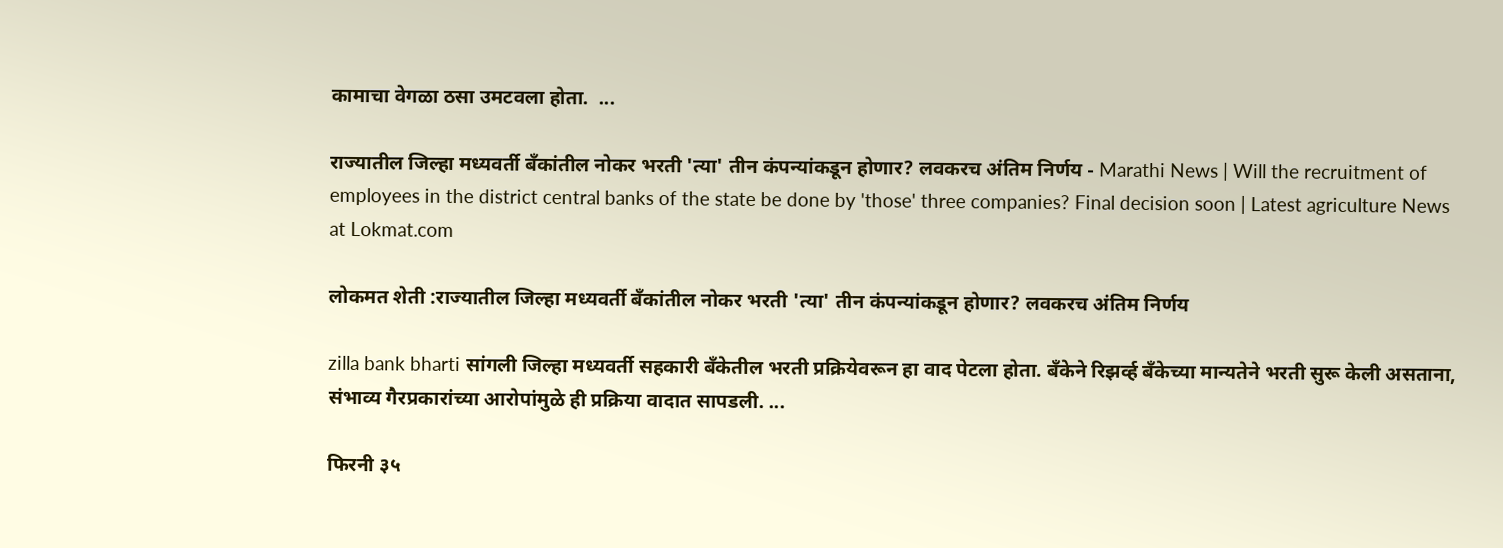कामाचा वेगळा ठसा उमटवला होता.  ...

राज्यातील जिल्हा मध्यवर्ती बँकांतील नोकर भरती 'त्या' तीन कंपन्यांकडून होणार? लवकरच अंतिम निर्णय - Marathi News | Will the recruitment of employees in the district central banks of the state be done by 'those' three companies? Final decision soon | Latest agriculture News at Lokmat.com

लोकमत शेती :राज्यातील जिल्हा मध्यवर्ती बँकांतील नोकर भरती 'त्या' तीन कंपन्यांकडून होणार? लवकरच अंतिम निर्णय

zilla bank bharti सांगली जिल्हा मध्यवर्ती सहकारी बँकेतील भरती प्रक्रियेवरून हा वाद पेटला होता. बँकेने रिझर्व्ह बँकेच्या मान्यतेने भरती सुरू केली असताना, संभाव्य गैरप्रकारांच्या आरोपांमुळे ही प्रक्रिया वादात सापडली. ...

फिरनी ३५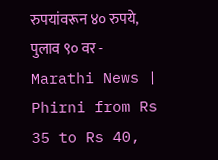रुपयांवरून ४० रुपये, पुलाव ९० वर - Marathi News | Phirni from Rs 35 to Rs 40,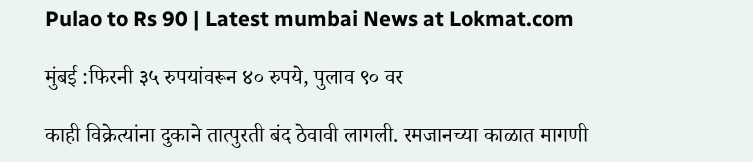Pulao to Rs 90 | Latest mumbai News at Lokmat.com

मुंबई :फिरनी ३५ रुपयांवरून ४० रुपये, पुलाव ९० वर

काही विक्रेत्यांना दुकाने तात्पुरती बंद ठेवावी लागली. रमजानच्या काळात मागणी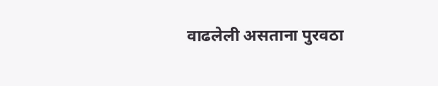वाढलेली असताना पुरवठा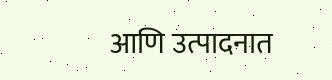आणि उत्पादनात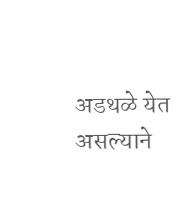अडथळे येत असल्याने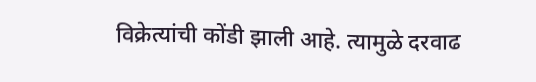विक्रेत्यांची कोंडी झाली आहे. त्यामुळे दरवाढ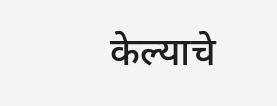केल्याचे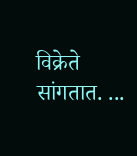विक्रेते सांगतात. ...